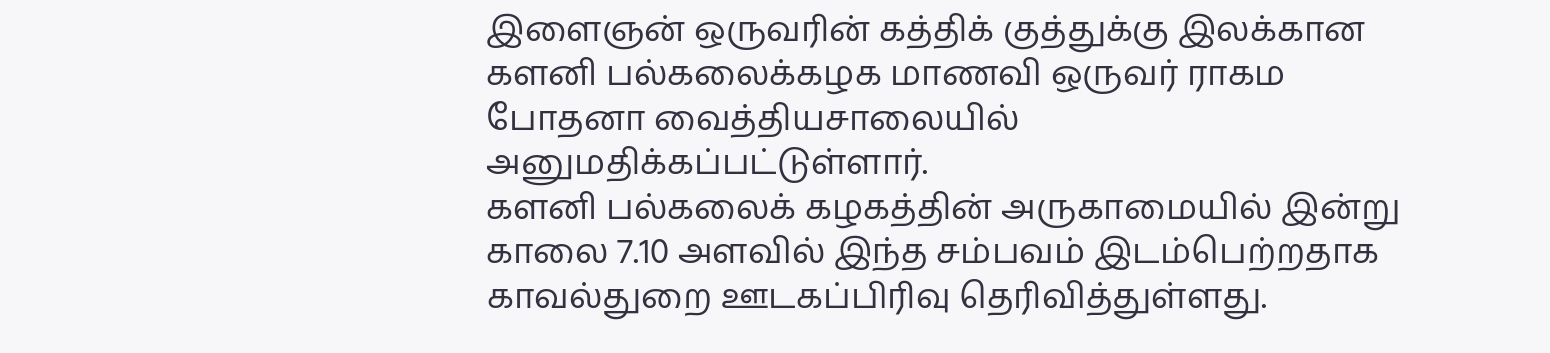இளைஞன் ஒருவரின் கத்திக் குத்துக்கு இலக்கான களனி பல்கலைக்கழக மாணவி ஒருவர் ராகம போதனா வைத்தியசாலையில் அனுமதிக்கப்பட்டுள்ளார்.
களனி பல்கலைக் கழகத்தின் அருகாமையில் இன்று காலை 7.10 அளவில் இந்த சம்பவம் இடம்பெற்றதாக காவல்துறை ஊடகப்பிரிவு தெரிவித்துள்ளது.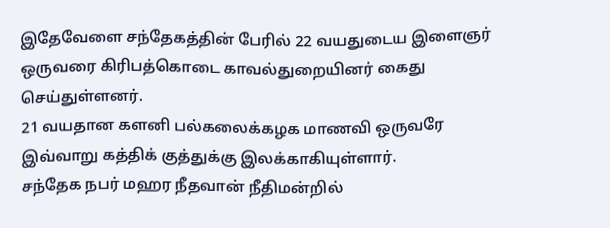இதேவேளை சந்தேகத்தின் பேரில் 22 வயதுடைய இளைஞர் ஒருவரை கிரிபத்கொடை காவல்துறையினர் கைது செய்துள்ளனர்.
21 வயதான களனி பல்கலைக்கழக மாணவி ஒருவரே இவ்வாறு கத்திக் குத்துக்கு இலக்காகியுள்ளார்.
சந்தேக நபர் மஹர நீதவான் நீதிமன்றில்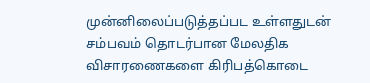முன்னிலைப்படுத்தப்பட உள்ளதுடன் சம்பவம் தொடர்பான மேலதிக விசாரணைகளை கிரிபத்கொடை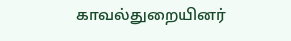காவல்துறையினர்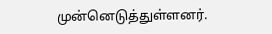முன்னெடுத்துள்ளனர்.